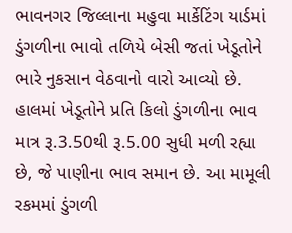ભાવનગર જિલ્લાના મહુવા માર્કેટિંગ યાર્ડમાં ડુંગળીના ભાવો તળિયે બેસી જતાં ખેડૂતોને ભારે નુકસાન વેઠવાનો વારો આવ્યો છે. હાલમાં ખેડૂતોને પ્રતિ કિલો ડુંગળીના ભાવ માત્ર રૂ.3.50થી રૂ.5.00 સુધી મળી રહ્યા છે, જે પાણીના ભાવ સમાન છે. આ મામૂલી રકમમાં ડુંગળી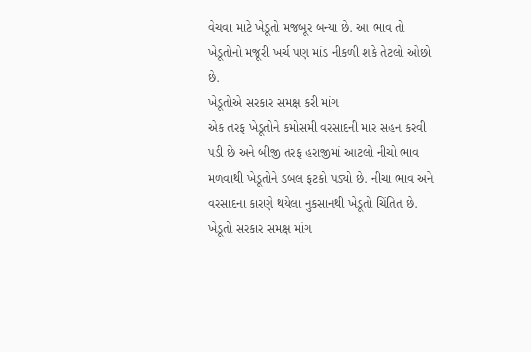વેચવા માટે ખેડૂતો મજબૂર બન્યા છે. આ ભાવ તો ખેડૂતોનો મજૂરી ખર્ચ પણ માંડ નીકળી શકે તેટલો ઓછો છે.
ખેડૂતોએ સરકાર સમક્ષ કરી માંગ
એક તરફ ખેડૂતોને કમોસમી વરસાદની માર સહન કરવી પડી છે અને બીજી તરફ હરાજીમાં આટલો નીચો ભાવ મળવાથી ખેડૂતોને ડબલ ફટકો પડ્યો છે. નીચા ભાવ અને વરસાદના કારણે થયેલા નુકસાનથી ખેડૂતો ચિંતિત છે. ખેડૂતો સરકાર સમક્ષ માંગ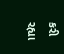કરી રહ્યા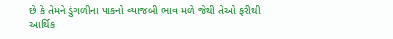છે કે તેમને ડુંગળીના પાકનો વ્યાજબી ભાવ મળે જેથી તેઓ ફરીથી આર્થિક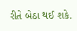રીતે બેઠા થઈ શકે.